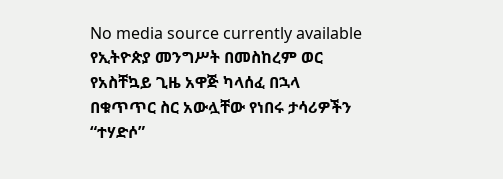No media source currently available
የኢትዮጵያ መንግሥት በመስከረም ወር የአስቸኳይ ጊዜ አዋጅ ካላሰፈ በኋላ በቁጥጥር ስር አውሏቸው የነበሩ ታሳሪዎችን “ተሃድሶ”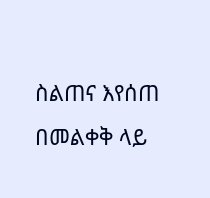ስልጠና እየሰጠ በመልቀቅ ላይ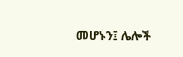መሆኑን፤ ሌሎች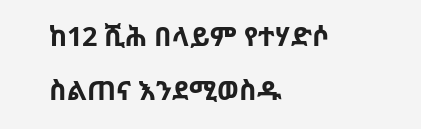ከ12 ሺሕ በላይም የተሃድሶ ስልጠና እንደሚወስዱ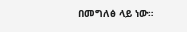በመግለፅ ላይ ነው።